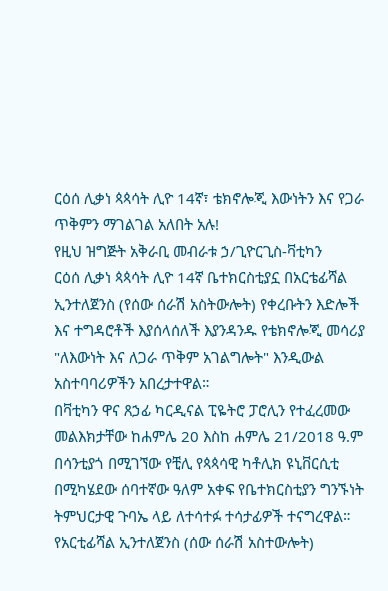ርዕሰ ሊቃነ ጳጳሳት ሊዮ 14ኛ፣ ቴክኖሎጂ እውነትን እና የጋራ ጥቅምን ማገልገል አለበት አሉ!
የዚህ ዝግጅት አቅራቢ መብራቱ ኃ/ጊዮርጊስ-ቫቲካን
ርዕሰ ሊቃነ ጳጳሳት ሊዮ 14ኛ ቤተክርስቲያኗ በአርቴፊሻል ኢንተለጀንስ (የሰው ሰራሽ አስትውሎት) የቀረቡትን እድሎች እና ተግዳሮቶች እያሰላሰለች እያንዳንዱ የቴክኖሎጂ መሳሪያ "ለእውነት እና ለጋራ ጥቅም አገልግሎት" እንዲውል አስተባባሪዎችን አበረታተዋል።
በቫቲካን ዋና ጸኃፊ ካርዲናል ፒዬትሮ ፓሮሊን የተፈረመው መልእክታቸው ከሐምሌ 20 እስከ ሐምሌ 21/2018 ዓ.ም በሳንቲያጎ በሚገኘው የቺሊ የጳጳሳዊ ካቶሊክ ዩኒቨርሲቲ በሚካሄደው ሰባተኛው ዓለም አቀፍ የቤተክርስቲያን ግንኙነት ትምህርታዊ ጉባኤ ላይ ለተሳተፉ ተሳታፊዎች ተናግረዋል።
የአርቲፊሻል ኢንተለጀንስ (ሰው ሰራሽ አስተውሎት)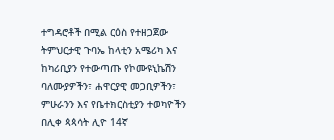ተግዳሮቶች በሚል ርዕስ የተዘጋጀው ትምህርታዊ ጉባኤ ከላቲን አሜሪካ እና ከካሪቢያን የተውጣጡ የኮሙዩኒኬሽን ባለሙያዎችን፣ ሐዋርያዊ መጋቢዎችን፣ ምሁራንን እና የቤተክርስቲያን ተወካዮችን በሊቀ ጳጳሳት ሊዮ 14ኛ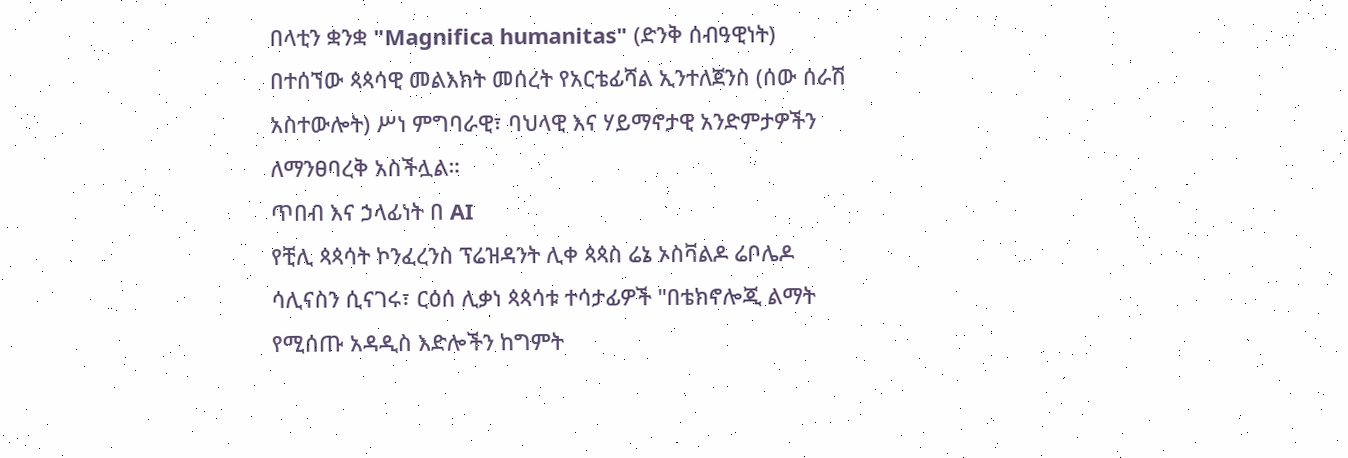በላቲን ቋንቋ "Magnifica humanitas" (ድንቅ ሰብዓዊነት) በተሰኘው ጳጳሳዊ መልእክት መሰረት የአርቴፊሻል ኢንተለጀንስ (ሰው ሰራሽ አስተውሎት) ሥነ ምግባራዊ፣ ባህላዊ እና ሃይማኖታዊ አንድምታዎችን ለማንፀባረቅ አስችሏል።
ጥበብ እና ኃላፊነት በ AI
የቺሊ ጳጳሳት ኮንፈረንስ ፕሬዝዳንት ሊቀ ጳጳስ ሬኔ ኦስቫልዶ ሬቦሌዶ ሳሊናስን ሲናገሩ፣ ርዕሰ ሊቃነ ጳጳሳቱ ተሳታፊዎች "በቴክኖሎጂ ልማት የሚሰጡ አዳዲስ እድሎችን ከግምት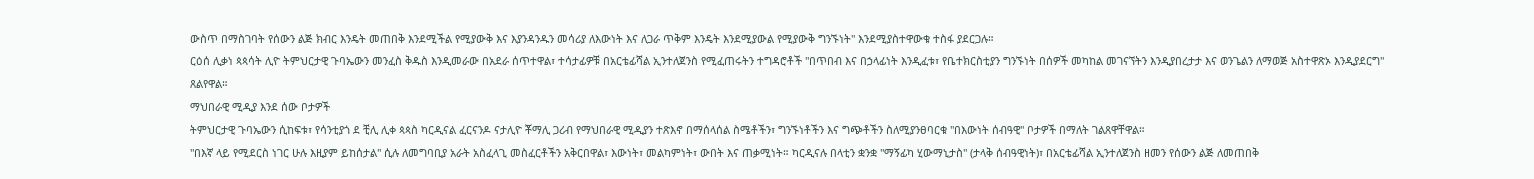ውስጥ በማስገባት የሰውን ልጅ ክብር እንዴት መጠበቅ እንደሚችል የሚያውቅ እና እያንዳንዱን መሳሪያ ለእውነት እና ለጋራ ጥቅም እንዴት እንደሚያውል የሚያውቅ ግንኙነት" እንደሚያስተዋውቁ ተስፋ ያደርጋሉ።
ርዕሰ ሊቃነ ጳጳሳት ሊዮ ትምህርታዊ ጉባኤውን መንፈስ ቅዱስ እንዲመራው በአደራ ሰጥተዋል፣ ተሳታፊዎቹ በአርቴፊሻል ኢንተለጀንስ የሚፈጠሩትን ተግዳሮቶች "በጥበብ እና በኃላፊነት እንዲፈቱ፣ የቤተክርስቲያን ግንኙነት በሰዎች መካከል መገናኘትን እንዲያበረታታ እና ወንጌልን ለማወጅ አስተዋጽኦ እንዲያደርግ" ጸልየዋል።
ማህበራዊ ሚዲያ እንደ ሰው ቦታዎች
ትምህርታዊ ጉባኤውን ሲከፍቱ፣ የሳንቲያጎ ደ ቺሊ ሊቀ ጳጳስ ካርዲናል ፈርናንዶ ናታሊዮ ቾማሊ ጋሪብ የማህበራዊ ሚዲያን ተጽእኖ በማሰላሰል ስሜቶችን፣ ግንኙነቶችን እና ግጭቶችን ስለሚያንፀባርቁ "በእውነት ሰብዓዊ" ቦታዎች በማለት ገልጸዋቸዋል።
"በእኛ ላይ የሚደርስ ነገር ሁሉ እዚያም ይከሰታል" ሲሉ ለመግባቢያ አራት አስፈላጊ መስፈርቶችን አቅርበዋል፣ እውነት፣ መልካምነት፣ ውበት እና ጠቃሚነት። ካርዲናሉ በላቲን ቋንቋ "ማኝፊካ ሂውማኒታስ" (ታላቅ ሰብዓዊነት)፣ በአርቴፊሻል ኢንተለጀንስ ዘመን የሰውን ልጅ ለመጠበቅ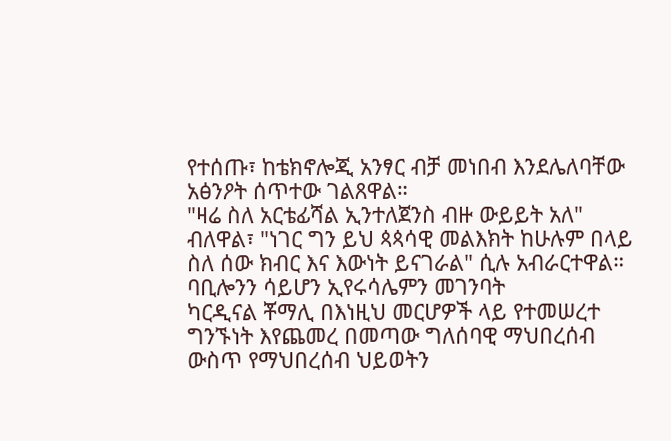የተሰጡ፣ ከቴክኖሎጂ አንፃር ብቻ መነበብ እንደሌለባቸው አፅንዖት ሰጥተው ገልጸዋል።
"ዛሬ ስለ አርቴፊሻል ኢንተለጀንስ ብዙ ውይይት አለ" ብለዋል፣ "ነገር ግን ይህ ጳጳሳዊ መልእክት ከሁሉም በላይ ስለ ሰው ክብር እና እውነት ይናገራል" ሲሉ አብራርተዋል።
ባቢሎንን ሳይሆን ኢየሩሳሌምን መገንባት
ካርዲናል ቾማሊ በእነዚህ መርሆዎች ላይ የተመሠረተ ግንኙነት እየጨመረ በመጣው ግለሰባዊ ማህበረሰብ ውስጥ የማህበረሰብ ህይወትን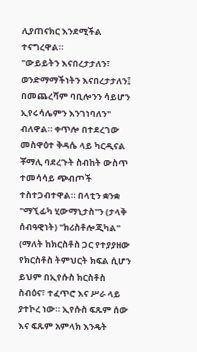ሊያጠናክር እንደሚችል ተናግረዋል።
"ውይይትን እናበረታታለን፣ ወንድማማችነትን እናበረታታለን፤ በመጨረሻም ባቢሎንን ሳይሆን ኢየሩሳሌምን እንገነባለን" ብለዋል። ቀጥሎ በተደረገው መስዋዕተ ቅዳሴ ላይ ካርዲናል ቾማሊ ባደረጉት ስብከት ውስጥ ተመሳሳይ ጭብጦች ተስተጋብተዋል። በላቲን ቋንቋ "ማኚፊካ ሂውማኒታስ"ን (ታላቅ ሰብዓዊነት) "ክሪስቶሎጂካል" (ማለት ከክርስቶስ ጋር የተያያዘው የክርስቶስ ትምህርት ክፍል ሲሆን ይህም በኢየሱስ ክርስቶስ ስብዕና፣ ተፈጥሮ እና ሥራ ላይ ያተኮረ ነው። ኢየሱስ ፍጹም ሰው እና ፍጹም አምላክ እንዴት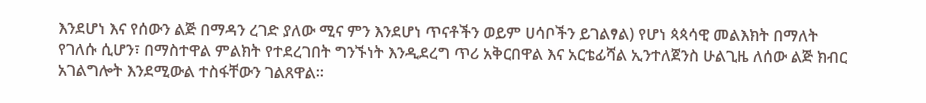እንደሆነ እና የሰውን ልጅ በማዳን ረገድ ያለው ሚና ምን እንደሆነ ጥናቶችን ወይም ሀሳቦችን ይገልፃል) የሆነ ጳጳሳዊ መልእክት በማለት የገለሱ ሲሆን፣ በማስተዋል ምልክት የተደረገበት ግንኙነት እንዲደረግ ጥሪ አቅርበዋል እና አርቴፊሻል ኢንተለጀንስ ሁልጊዜ ለሰው ልጅ ክብር አገልግሎት እንደሚውል ተስፋቸውን ገልጸዋል።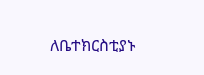ለቤተክርስቲያኑ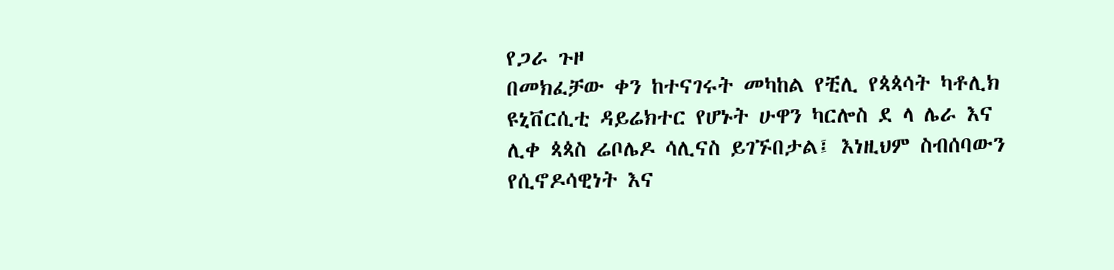የጋራ ጉዞ
በመክፈቻው ቀን ከተናገሩት መካከል የቺሊ የጳጳሳት ካቶሊክ ዩኒቨርሲቲ ዳይሬክተር የሆኑት ሁዋን ካርሎስ ደ ላ ሌራ እና ሊቀ ጳጳስ ሬቦሌዶ ሳሊናስ ይገኙበታል፤ እነዚህም ስብሰባውን የሲኖዶሳዊነት እና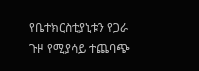የቤተክርስቲያኒቱን የጋራ ጉዞ የሚያሳይ ተጨባጭ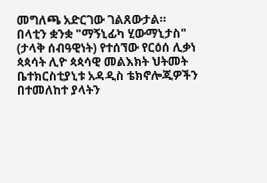መግለጫ አድርገው ገልጸውታል።
በላቲን ቋንቋ "ማኝኒፊካ ሂውማኒታስ" (ታላቅ ሰብዓዊነት) የተሰኘው የርዕሰ ሊቃነ ጳጳሳት ሊዮ ጳጳሳዊ መልእክት ህትመት ቤተክርስቲያኒቱ አዳዲስ ቴክኖሎጂዎችን በተመለከተ ያላትን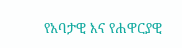የአባታዊ እና የሐዋርያዊ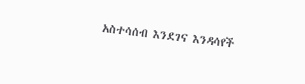አስተሳሰብ እንደገና እንዳሳየች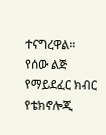ተናግረዋል።
የሰው ልጅ የማይደፈር ክብር የቴክኖሎጂ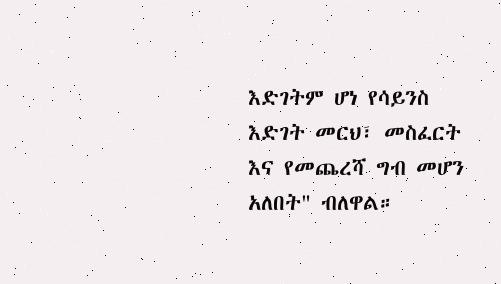እድገትም ሆነ የሳይንስ እድገት መርህ፣ መስፈርት እና የመጨረሻ ግብ መሆን አለበት" ብለዋል።